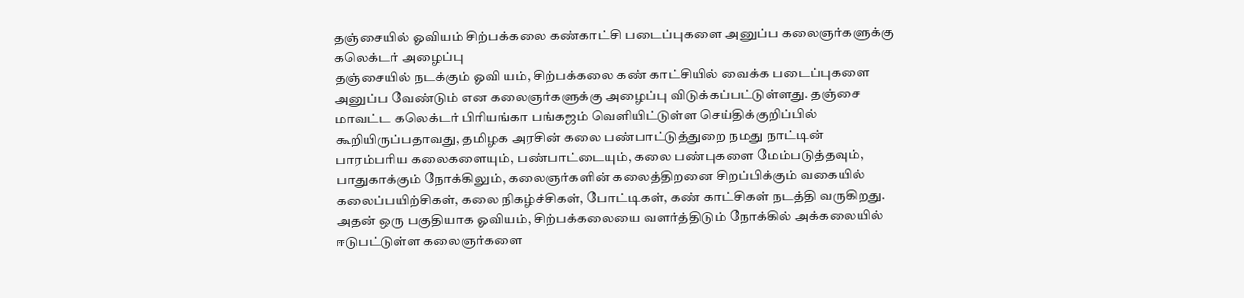தஞ்சையில் ஓவியம் சிற்பக்கலை கண்காட்சி படைப்புகளை அனுப்ப கலைஞர்களுக்கு கலெக்டர் அழைப்பு
தஞ்சையில் நடக்கும் ஓவி யம், சிற்பக்கலை கண் காட்சியில் வைக்க படைப்புகளை அனுப்ப வேண்டும் என கலைஞர்களுக்கு அழைப்பு விடுக்கப்பட்டுள்ளது. தஞ்சை மாவட்ட கலெக்டர் பிரியங்கா பங்கஜம் வெளியிட்டுள்ள செய்திக்குறிப்பில் கூறியிருப்பதாவது, தமிழக அரசின் கலை பண்பாட்டுத்துறை நமது நாட்டின் பாரம்பரிய கலைகளையும், பண்பாட்டையும், கலை பண்புகளை மேம்படுத்தவும், பாதுகாக்கும் நோக்கிலும், கலைஞர்களின் கலைத்திறனை சிறப்பிக்கும் வகையில் கலைப்பயிற்சிகள், கலை நிகழ்ச்சிகள், போட்டிகள், கண் காட்சிகள் நடத்தி வருகிறது. அதன் ஒரு பகுதியாக ஓவியம், சிற்பக்கலையை வளர்த்திடும் நோக்கில் அக்கலையில் ஈடுபட்டுள்ள கலைஞர்களை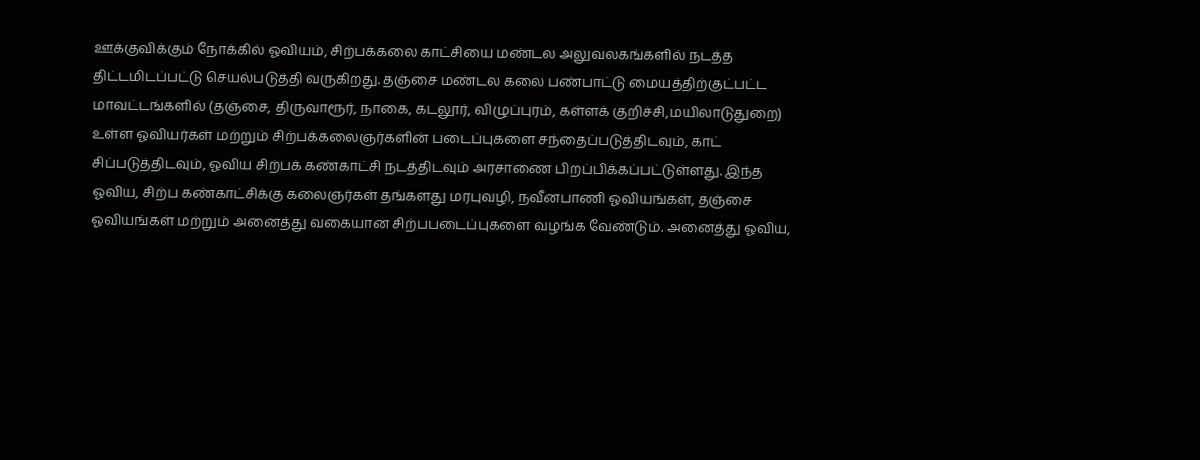ஊக்குவிக்கும் நோக்கில் ஓவியம், சிற்பக்கலை காட்சியை மண்டல அலுவலகங்களில் நடத்த திட்டமிடப்பட்டு செயல்படுத்தி வருகிறது. தஞ்சை மண்டல கலை பண்பாட்டு மையத்திற்குட்பட்ட மாவட்டங்களில் (தஞ்சை, திருவாரூர், நாகை, கடலூர், விழுப்புரம், கள்ளக் குறிச்சி,மயிலாடுதுறை) உள்ள ஓவியர்கள் மற்றும் சிற்பக்கலைஞர்களின் படைப்புகளை சந்தைப்படுத்திடவும், காட் சிப்படுத்திடவும், ஓவிய சிற்பக் கண்காட்சி நடத்திடவும் அரசாணை பிறப்பிக்கப்பட்டுள்ளது. இந்த ஓவிய, சிற்ப கண்காட்சிக்கு கலைஞர்கள் தங்களது மரபுவழி, நவீனபாணி ஓவியங்கள், தஞ்சை ஓவியங்கள் மற்றும் அனைத்து வகையான சிற்பபடைப்புகளை வழங்க வேண்டும். அனைத்து ஓவிய,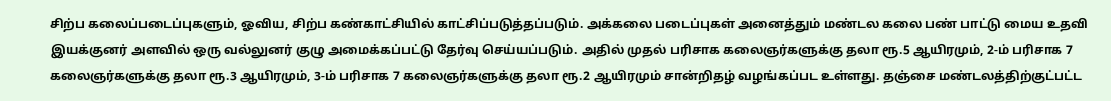சிற்ப கலைப்படைப்புகளும், ஓவிய, சிற்ப கண்காட்சியில் காட்சிப்படுத்தப்படும். அக்கலை படைப்புகள் அனைத்தும் மண்டல கலை பண் பாட்டு மைய உதவி இயக்குனர் அளவில் ஒரு வல்லுனர் குழு அமைக்கப்பட்டு தேர்வு செய்யப்படும். அதில் முதல் பரிசாக கலைஞர்களுக்கு தலா ரூ.5 ஆயிரமும், 2-ம் பரிசாக 7 கலைஞர்களுக்கு தலா ரூ.3 ஆயிரமும், 3-ம் பரிசாக 7 கலைஞர்களுக்கு தலா ரூ.2 ஆயிரமும் சான்றிதழ் வழங்கப்பட உள்ளது. தஞ்சை மண்டலத்திற்குட்பட்ட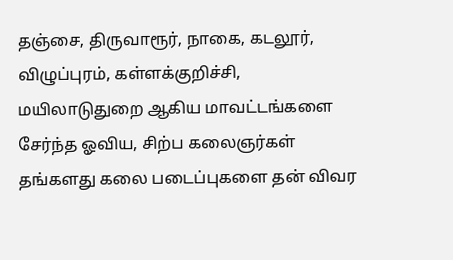தஞ்சை, திருவாரூர், நாகை, கடலூர், விழுப்புரம், கள்ளக்குறிச்சி, மயிலாடுதுறை ஆகிய மாவட்டங்களை சேர்ந்த ஓவிய, சிற்ப கலைஞர்கள் தங்களது கலை படைப்புகளை தன் விவர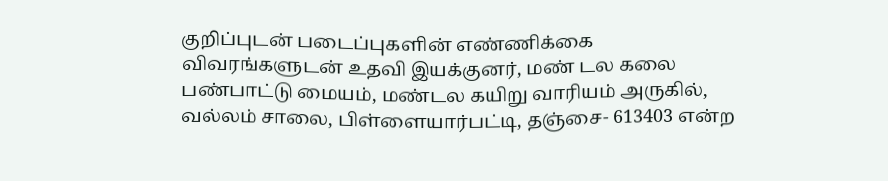குறிப்புடன் படைப்புகளின் எண்ணிக்கை விவரங்களுடன் உதவி இயக்குனர், மண் டல கலை பண்பாட்டு மையம், மண்டல கயிறு வாரியம் அருகில், வல்லம் சாலை, பிள்ளையார்பட்டி, தஞ்சை- 613403 என்ற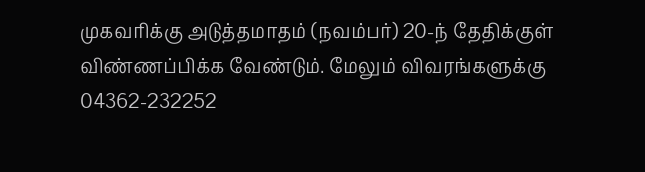முகவரிக்கு அடுத்தமாதம் (நவம்பர்) 20-ந் தேதிக்குள் விண்ணப்பிக்க வேண்டும். மேலும் விவரங்களுக்கு 04362-232252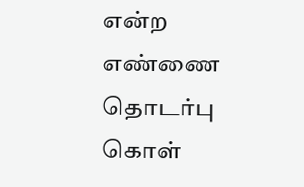என்ற எண்ணை தொடர்பு கொள்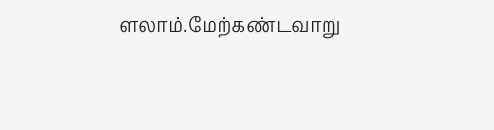ளலாம்.மேற்கண்டவாறு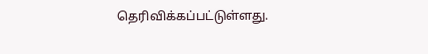தெரிவிக்கப்பட்டுள்ளது.